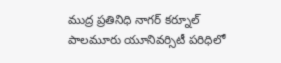ముద్ర ప్రతినిధి నాగర్ కర్నూల్
పాలమూరు యూనివర్సిటీ పరిధిలో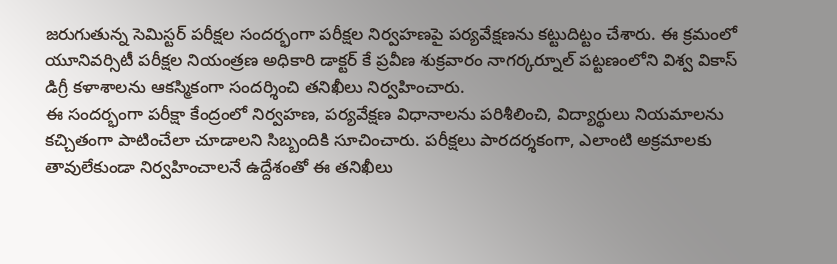జరుగుతున్న సెమిస్టర్ పరీక్షల సందర్భంగా పరీక్షల నిర్వహణపై పర్యవేక్షణను కట్టుదిట్టం చేశారు. ఈ క్రమంలో యూనివర్సిటీ పరీక్షల నియంత్రణ అధికారి డాక్టర్ కే ప్రవీణ శుక్రవారం నాగర్కర్నూల్ పట్టణంలోని విశ్వ వికాస్ డిగ్రీ కళాశాలను ఆకస్మికంగా సందర్శించి తనిఖీలు నిర్వహించారు.
ఈ సందర్భంగా పరీక్షా కేంద్రంలో నిర్వహణ, పర్యవేక్షణ విధానాలను పరిశీలించి, విద్యార్థులు నియమాలను కచ్చితంగా పాటించేలా చూడాలని సిబ్బందికి సూచించారు. పరీక్షలు పారదర్శకంగా, ఎలాంటి అక్రమాలకు తావులేకుండా నిర్వహించాలనే ఉద్దేశంతో ఈ తనిఖీలు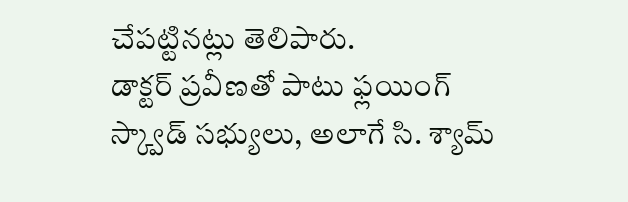చేపట్టినట్లు తెలిపారు.
డాక్టర్ ప్రవీణతో పాటు ఫ్లయింగ్ స్క్వాడ్ సభ్యులు, అలాగే సి. శ్యామ్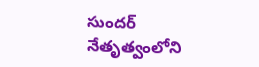సుందర్ నేతృత్వంలోని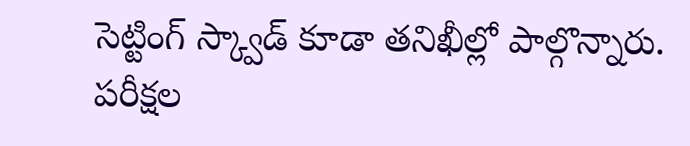సెట్టింగ్ స్క్వాడ్ కూడా తనిఖీల్లో పాల్గొన్నారు. పరీక్షల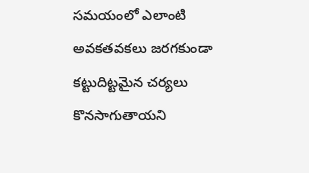సమయంలో ఎలాంటి అవకతవకలు జరగకుండా కట్టుదిట్టమైన చర్యలు కొనసాగుతాయని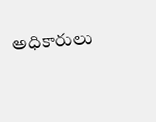అధికారులు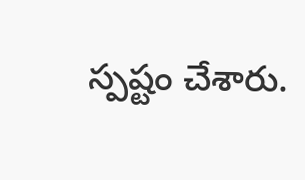స్పష్టం చేశారు.